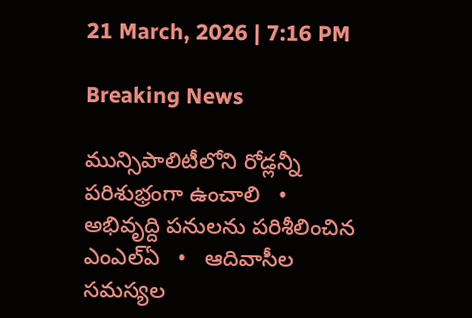21 March, 2026 | 7:16 PM

Breaking News

మున్సిపాలిటీలోని రోడ్లన్నీ పరిశుభ్రంగా ఉంచాలి   •   అభివృద్ది పనులను పరిశీలించిన ఎంఎల్ఏ   •   ఆదివాసీల సమస్యల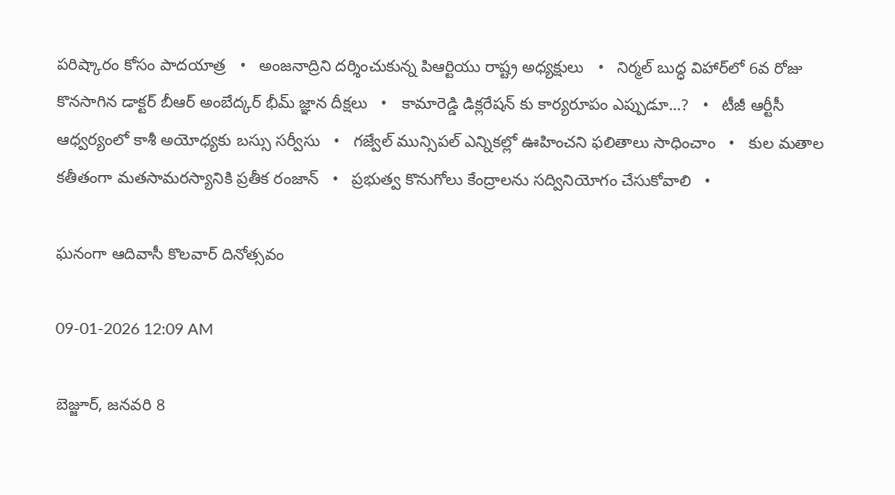పరిష్కారం కోసం పాదయాత్ర   •   అంజనాద్రిని దర్శించుకున్న పిఆర్టియు రాష్ట్ర అధ్యక్షులు   •   నిర్మల్ బుద్ధ విహార్‌లో 6వ రోజు కొనసాగిన డాక్టర్ బీఆర్ అంబేద్కర్ భీమ్ జ్ఞాన దీక్షలు   •   కామారెడ్డి డిక్లరేషన్ కు కార్యరూపం ఎప్పుడూ...?   •   టీజీ ఆర్టీసీ ఆధ్వర్యంలో కాశీ అయోధ్యకు బస్సు సర్వీసు   •   గజ్వేల్ మున్సిపల్ ఎన్నికల్లో ఊహించని ఫలితాలు సాధించాం   •   కుల మతాల కతీతంగా మతసామరస్యానికి ప్రతీక రంజాన్   •   ప్రభుత్వ కొనుగోలు కేంద్రాలను సద్వినియోగం చేసుకోవాలి   •

ఘనంగా ఆదివాసీ కొలవార్ దినోత్సవం

09-01-2026 12:09 AM

బెజ్జూర్, జనవరి 8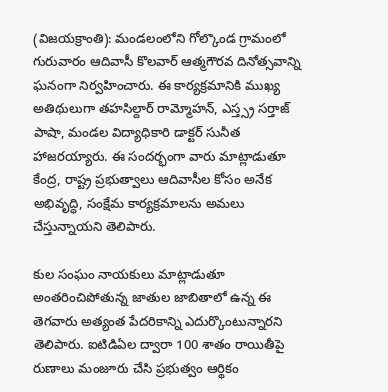(విజయక్రాంతి): మండలంలోని గోల్కొండ గ్రామంలో గురువారం ఆదివాసీ కొలవార్ ఆత్మగౌరవ దినోత్సవాన్ని ఘనంగా నిర్వహించారు. ఈ కార్యక్రమానికి ముఖ్య అతిథులుగా తహసిల్దార్ రామ్మోహన్, ఎస్త్స్ర సర్తాజ్ పాషా, మండల విద్యాధికారి డాక్టర్ సునీత హాజరయ్యారు. ఈ సందర్భంగా వారు మాట్లాడుతూ కేంద్ర, రాష్ట్ర ప్రభుత్వాలు ఆదివాసీల కోసం అనేక అభివృద్ధి, సంక్షేమ కార్యక్రమాలను అమలు చేస్తున్నాయని తెలిపారు.

కుల సంఘం నాయకులు మాట్లాడుతూ అంతరించిపోతున్న జాతుల జాబితాలో ఉన్న ఈ తెగవారు అత్యంత పేదరికాన్ని ఎదుర్కొంటున్నారని తెలిపారు. ఐటిడిఏల ద్వారా 100 శాతం రాయితీపై రుణాలు మంజూరు చేసి ప్రభుత్వం ఆర్థికం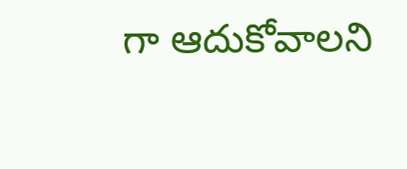గా ఆదుకోవాలని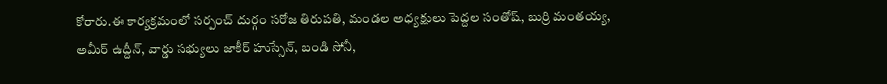కోరారు.ఈ కార్యక్రమంలో సర్పంచ్ దుర్గం సరోజ తిరుపతి, మండల అధ్యక్షులు పెద్దల సంతోష్, బుర్రి మంతయ్య, అమీర్ ఉద్దీన్, వార్డు సభ్యులు జాకీర్ హుస్సేన్, బండి సోనీ,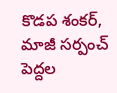కొడప శంకర్, మాజీ సర్పంచ్ పెద్దల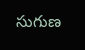సుగుణ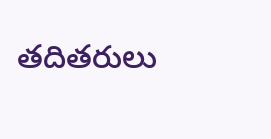తదితరులు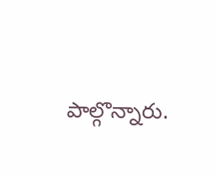పాల్గొన్నారు.